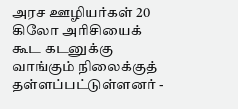அரச ஊழியர்கள் 20 கிலோ அரிசியைக் கூட கடனுக்கு வாங்கும் நிலைக்குத் தள்ளப்பட்டுள்ளனர் -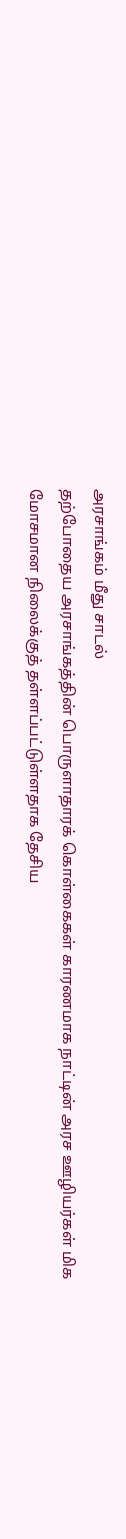அரசாங்கம் மீது சாடல்
தற்போதைய அரசாங்கத்தின் பொருளாதாரக் கொள்கைகள் காரணமாக நாட்டின் அரச ஊழியர்கள் மிக மோசமான நிலைக்குத் தள்ளப்பட்டுள்ளதாக தேசிய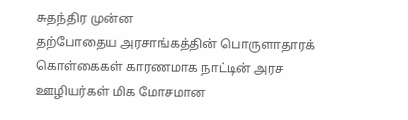சுதந்திர முன்ன
தற்போதைய அரசாங்கத்தின் பொருளாதாரக் கொள்கைகள் காரணமாக நாட்டின் அரச ஊழியர்கள் மிக மோசமான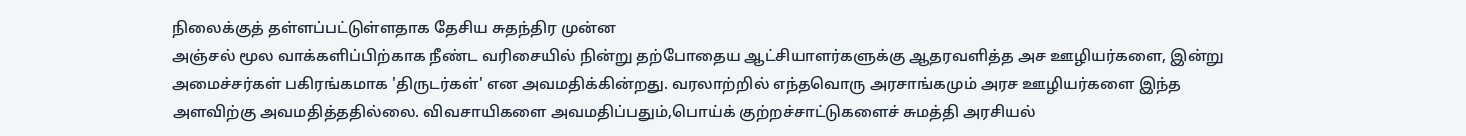நிலைக்குத் தள்ளப்பட்டுள்ளதாக தேசிய சுதந்திர முன்ன
அஞ்சல் மூல வாக்களிப்பிற்காக நீண்ட வரிசையில் நின்று தற்போதைய ஆட்சியாளர்களுக்கு ஆதரவளித்த அச ஊழியர்களை, இன்று அமைச்சர்கள் பகிரங்கமாக 'திருடர்கள்' என அவமதிக்கின்றது. வரலாற்றில் எந்தவொரு அரசாங்கமும் அரச ஊழியர்களை இந்த அளவிற்கு அவமதித்ததில்லை. விவசாயிகளை அவமதிப்பதும்,பொய்க் குற்றச்சாட்டுகளைச் சுமத்தி அரசியல்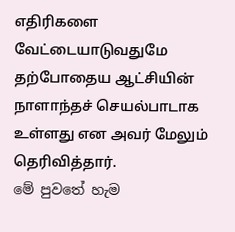எதிரிகளை வேட்டையாடுவதுமே தற்போதைய ஆட்சியின் நாளாந்தச் செயல்பாடாக உள்ளது என அவர் மேலும் தெரிவித்தார்.
මේ පුවතේ හැම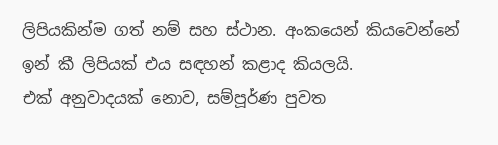ලිපියකින්ම ගත් නම් සහ ස්ථාන. අංකයෙන් කියවෙන්නේ ඉන් කී ලිපියක් එය සඳහන් කළාද කියලයි.
එක් අනුවාදයක් නොව, සම්පූර්ණ පුවත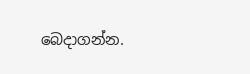බෙදාගන්න.